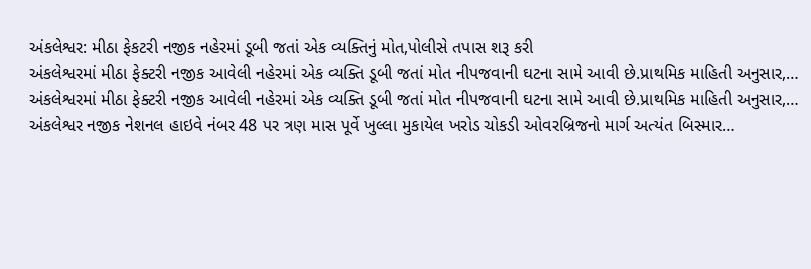અંકલેશ્વર: મીઠા ફેકટરી નજીક નહેરમાં ડૂબી જતાં એક વ્યક્તિનું મોત,પોલીસે તપાસ શરૂ કરી
અંકલેશ્વરમાં મીઠા ફેક્ટરી નજીક આવેલી નહેરમાં એક વ્યક્તિ ડૂબી જતાં મોત નીપજવાની ઘટના સામે આવી છે.પ્રાથમિક માહિતી અનુસાર,…
અંકલેશ્વરમાં મીઠા ફેક્ટરી નજીક આવેલી નહેરમાં એક વ્યક્તિ ડૂબી જતાં મોત નીપજવાની ઘટના સામે આવી છે.પ્રાથમિક માહિતી અનુસાર,…
અંકલેશ્વર નજીક નેશનલ હાઇવે નંબર 48 પર ત્રણ માસ પૂર્વે ખુલ્લા મુકાયેલ ખરોડ ચોકડી ઓવરબ્રિજનો માર્ગ અત્યંત બિસ્માર…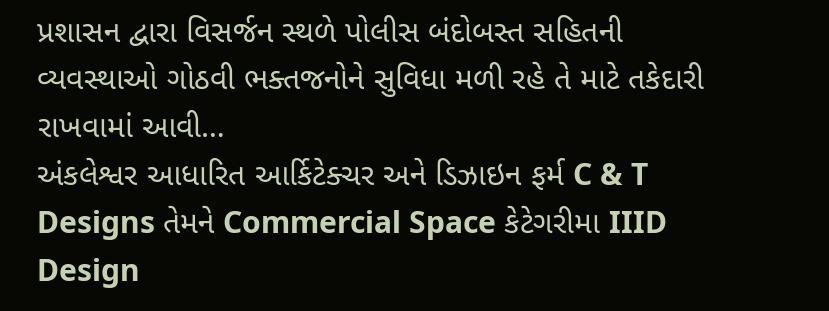પ્રશાસન દ્વારા વિસર્જન સ્થળે પોલીસ બંદોબસ્ત સહિતની વ્યવસ્થાઓ ગોઠવી ભક્તજનોને સુવિધા મળી રહે તે માટે તકેદારી રાખવામાં આવી…
અંકલેશ્વર આધારિત આર્કિટેક્ચર અને ડિઝાઇન ફર્મ C & T Designs તેમને Commercial Space કેટેગરીમા IIID Design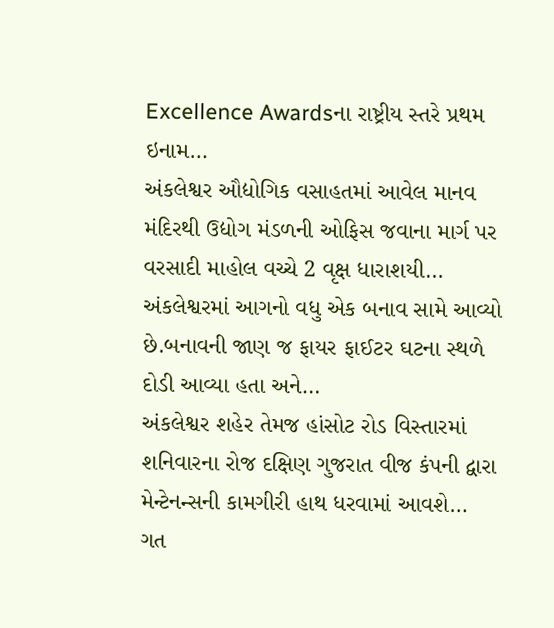Excellence Awardsના રાષ્ટ્રીય સ્તરે પ્રથમ ઇનામ…
અંકલેશ્વર ઔદ્યોગિક વસાહતમાં આવેલ માનવ મંદિરથી ઉદ્યોગ મંડળની ઓફિસ જવાના માર્ગ પર વરસાદી માહોલ વચ્ચે 2 વૃક્ષ ધારાશયી…
અંકલેશ્વરમાં આગનો વધુ એક બનાવ સામે આવ્યો છે.બનાવની જાણ જ ફાયર ફાઈટર ઘટના સ્થળે દોડી આવ્યા હતા અને…
અંકલેશ્વર શહેર તેમજ હાંસોટ રોડ વિસ્તારમાં શનિવારના રોજ દક્ષિણ ગુજરાત વીજ કંપની દ્વારા મેન્ટેનન્સની કામગીરી હાથ ધરવામાં આવશે…
ગત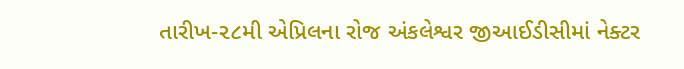તારીખ-૨૮મી એપ્રિલના રોજ અંકલેશ્વર જીઆઈડીસીમાં નેક્ટર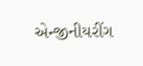એન્જીનીયરીંગ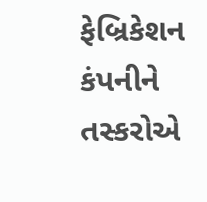ફેબ્રિકેશન કંપનીને તસ્કરોએ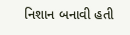નિશાન બનાવી હતી